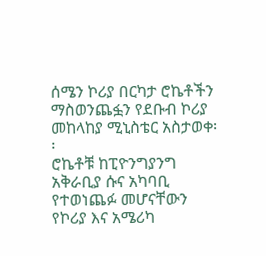ሰሜን ኮሪያ በርካታ ሮኬቶችን ማስወንጨፏን የደቡብ ኮሪያ መከላከያ ሚኒስቴር አስታወቀ፡፡
ሮኬቶቹ ከፒዮንግያንግ አቅራቢያ ሱና አካባቢ የተወነጨፉ መሆናቸውን የኮሪያ እና አሜሪካ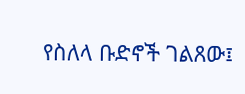የስለላ ቡድኖች ገልጸው፤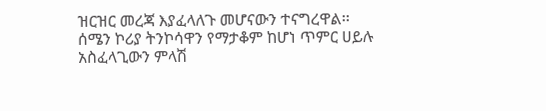ዝርዝር መረጃ እያፈላለጉ መሆናውን ተናግረዋል፡፡
ሰሜን ኮሪያ ትንኮሳዋን የማታቆም ከሆነ ጥምር ሀይሉ አስፈላጊውን ምላሽ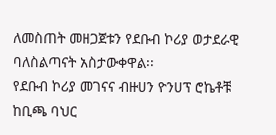ለመስጠት መዘጋጀቱን የደቡብ ኮሪያ ወታደራዊ ባለስልጣናት አስታውቀዋል፡፡
የደቡብ ኮሪያ መገናና ብዙሀን ዮንሀፕ ሮኬቶቹ ከቢጫ ባህር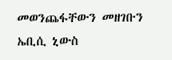መወንጨፋቸውን መዘገቡን ኤቢሲ ኒውስ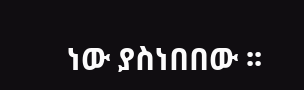ነው ያስነበበው ፡፡